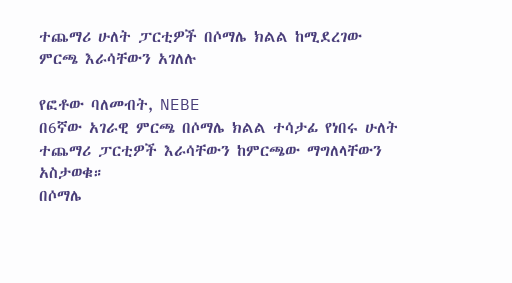ተጨማሪ ሁለት ፓርቲዎች በሶማሌ ክልል ከሚደረገው ምርጫ እራሳቸውን አገለሉ

የፎቶው ባለመብት, NEBE
በ6ኛው አገራዊ ምርጫ በሶማሌ ክልል ተሳታፊ የነበሩ ሁለት ተጨማሪ ፓርቲዎች እራሳቸውን ከምርጫው ማግለላቸውን አስታወቁ።
በሶማሌ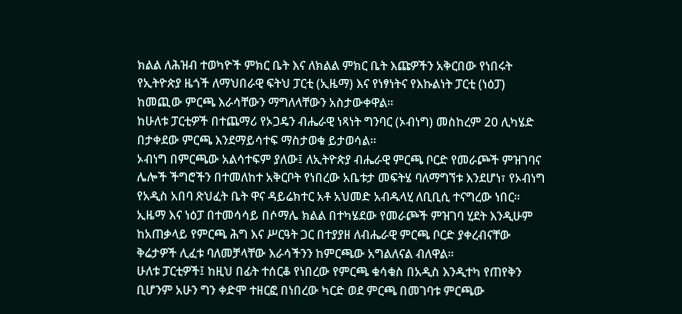ክልል ለሕዝብ ተወካዮች ምክር ቤት እና ለክልል ምክር ቤት እጩዎችን አቅርበው የነበሩት የኢትዮጵያ ዜጎች ለማህበራዊ ፍትህ ፓርቲ (ኢዜማ) እና የነፃነትና የእኩልነት ፓርቲ (ነዕፓ) ከመጪው ምርጫ እራሳቸውን ማግለላቸውን አስታውቀዋል።
ከሁለቱ ፓርቲዎች በተጨማሪ የኦጋዴን ብሔራዊ ነጻነት ግንባር (ኦብነግ) መስከረም 20 ሊካሄድ በታቀደው ምርጫ እንደማይሳተፍ ማስታወቁ ይታወሳል።
ኦብነግ በምርጫው አልሳተፍም ያለው፤ ለኢትዮጵያ ብሔራዊ ምርጫ ቦርድ የመራጮች ምዝገባና ሌሎች ችግሮችን በተመለከተ አቅርቦት የነበረው አቤቱታ መፍትሄ ባለማግኘቱ እንደሆነ፣ የኦብነግ የአዲስ አበባ ጽህፈት ቤት ዋና ዳይሬክተር አቶ አህመድ አብዱላሂ ለቢቢሲ ተናግረው ነበር።
ኢዜማ እና ነዕፓ በተመሳሳይ በሶማሌ ክልል በተካሄደው የመራጮች ምዝገባ ሂደት እንዲሁም ከአጠቃላይ የምርጫ ሕግ እና ሥርዓት ጋር በተያያዘ ለብሔራዊ ምርጫ ቦርድ ያቀረብናቸው ቅሬታዎች ሊፈቱ ባለመቻላቸው እራሳችንን ከምርጫው አግልለናል ብለዋል።
ሁለቱ ፓርቲዎች፤ ከዚህ በፊት ተሰርቆ የነበረው የምርጫ ቁሳቁስ በአዲስ እንዲተካ የጠየቅን ቢሆንም አሁን ግን ቀድሞ ተዘርፎ በነበረው ካርድ ወደ ምርጫ በመገባቱ ምርጫው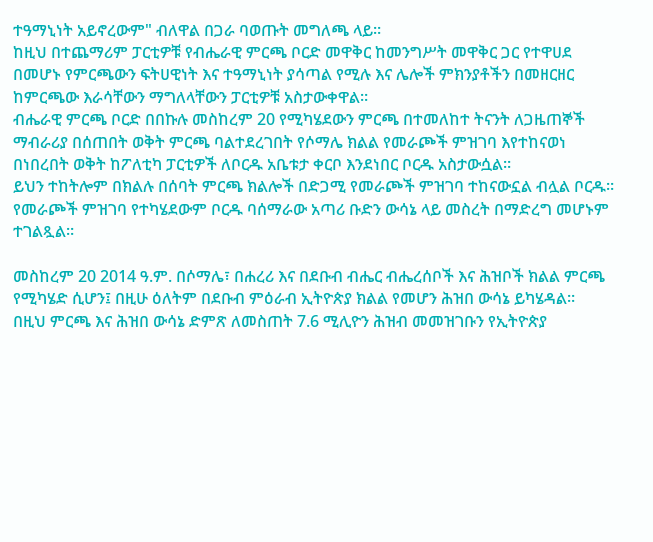ተዓማኒነት አይኖረውም" ብለዋል በጋራ ባወጡት መግለጫ ላይ።
ከዚህ በተጨማሪም ፓርቲዎቹ የብሔራዊ ምርጫ ቦርድ መዋቅር ከመንግሥት መዋቅር ጋር የተዋሀደ በመሆኑ የምርጫውን ፍትሀዊነት እና ተዓማኒነት ያሳጣል የሚሉ እና ሌሎች ምክንያቶችን በመዘርዘር ከምርጫው እራሳቸውን ማግለላቸውን ፓርቲዎቹ አስታውቀዋል።
ብሔራዊ ምርጫ ቦርድ በበኩሉ መስከረም 20 የሚካሄደውን ምርጫ በተመለከተ ትናንት ለጋዜጠኞች ማብራሪያ በሰጠበት ወቅት ምርጫ ባልተደረገበት የሶማሌ ክልል የመራጮች ምዝገባ እየተከናወነ በነበረበት ወቅት ከፖለቲካ ፓርቲዎች ለቦርዱ አቤቱታ ቀርቦ እንደነበር ቦርዱ አስታውሷል።
ይህን ተከትሎም በክልሉ በሰባት ምርጫ ክልሎች በድጋሚ የመራጮች ምዝገባ ተከናውኗል ብሏል ቦርዱ።
የመራጮች ምዝገባ የተካሄደውም ቦርዱ ባሰማራው አጣሪ ቡድን ውሳኔ ላይ መስረት በማድረግ መሆኑም ተገልጿል።

መስከረም 20 2014 ዓ.ም. በሶማሌ፣ በሐረሪ እና በደቡብ ብሔር ብሔረሰቦች እና ሕዝቦች ክልል ምርጫ የሚካሄድ ሲሆን፤ በዚሁ ዕለትም በደቡብ ምዕራብ ኢትዮጵያ ክልል የመሆን ሕዝበ ውሳኔ ይካሄዳል።
በዚህ ምርጫ እና ሕዝበ ውሳኔ ድምጽ ለመስጠት 7.6 ሚሊዮን ሕዝብ መመዝገቡን የኢትዮጵያ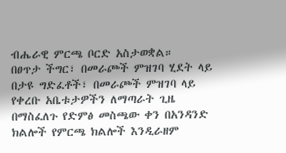ብሔራዊ ምርጫ ቦርድ አስታወቋል።
በፀጥታ ችግር፣ በመራጮች ምዝገባ ሂደት ላይ በታዩ ግድፈቶች፣ በመራጮች ምዝገባ ላይ የቀረቡ አቤቱታዎችን ለማጣራት ጊዜ በማስፈለጉ የድምፅ መስጫው ቀን በአንዳንድ ክልሎች የምርጫ ክልሎች እንዲራዘም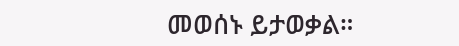መወሰኑ ይታወቃል።